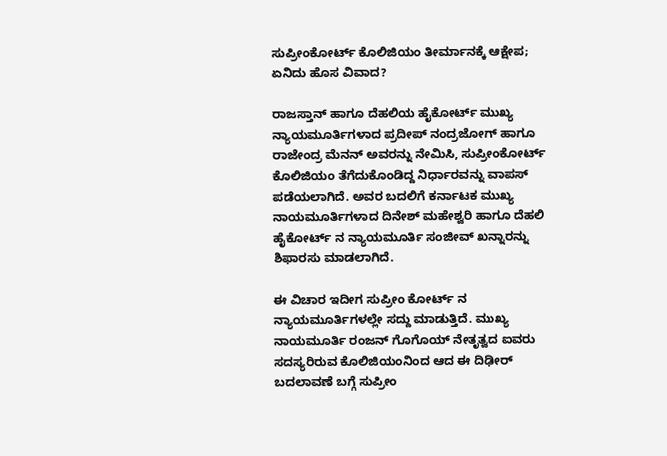ಸುಪ್ರೀಂಕೋರ್ಟ್ ಕೊಲಿಜಿಯಂ ತೀರ್ಮಾನಕ್ಕೆ ಆಕ್ಷೇಪ; ಏನಿದು ಹೊಸ ವಿವಾದ?

ರಾಜಸ್ತಾನ್ ಹಾಗೂ ದೆಹಲಿಯ ಹೈಕೋರ್ಟ್ ಮುಖ್ಯ ನ್ಯಾಯಮೂರ್ತಿಗಳಾದ ಪ್ರದೀಪ್ ನಂದ್ರಜೋಗ್ ಹಾಗೂ ರಾಜೇಂದ್ರ ಮೆನನ್ ಅವರನ್ನು ನೇಮಿಸಿ, ಸುಪ್ರೀಂಕೋರ್ಟ್ ಕೊಲಿಜಿಯಂ ತೆಗೆದುಕೊಂಡಿದ್ದ ನಿರ್ಧಾರವನ್ನು ವಾಪಸ್ ಪಡೆಯಲಾಗಿದೆ. ಅವರ ಬದಲಿಗೆ ಕರ್ನಾಟಕ ಮುಖ್ಯ ನಾಯಮೂರ್ತಿಗಳಾದ ದಿನೇಶ್ ಮಹೇಶ್ವರಿ ಹಾಗೂ ದೆಹಲಿ ಹೈಕೋರ್ಟ್ ನ ನ್ಯಾಯಮೂರ್ತಿ ಸಂಜೀವ್ ಖನ್ನಾರನ್ನು ಶಿಫಾರಸು ಮಾಡಲಾಗಿದೆ.

ಈ ವಿಚಾರ ಇದೀಗ ಸುಪ್ರೀಂ ಕೋರ್ಟ್ ನ ನ್ಯಾಯಮೂರ್ತಿಗಳಲ್ಲೇ ಸದ್ದು ಮಾಡುತ್ತಿದೆ. ಮುಖ್ಯ ನಾಯಮೂರ್ತಿ ರಂಜನ್ ಗೊಗೊಯ್ ನೇತೃತ್ವದ ಐವರು ಸದಸ್ಯರಿರುವ ಕೊಲಿಜಿಯಂನಿಂದ ಆದ ಈ ದಿಢೀರ್ ಬದಲಾವಣೆ ಬಗ್ಗೆ ಸುಪ್ರೀಂ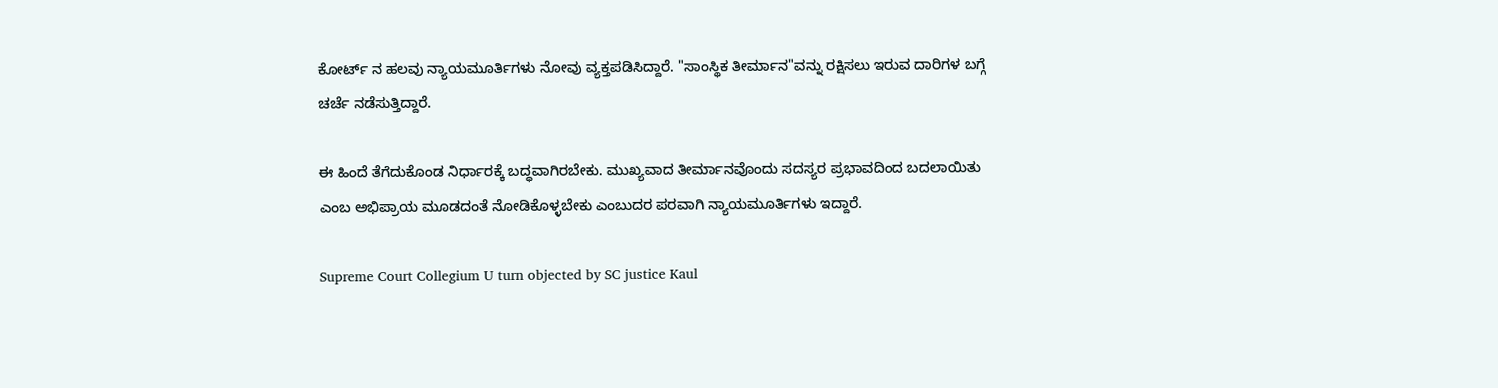ಕೋರ್ಟ್ ನ ಹಲವು ನ್ಯಾಯಮೂರ್ತಿಗಳು ನೋವು ವ್ಯಕ್ತಪಡಿಸಿದ್ದಾರೆ. "ಸಾಂಸ್ಥಿಕ ತೀರ್ಮಾನ"ವನ್ನು ರಕ್ಷಿಸಲು ಇರುವ ದಾರಿಗಳ ಬಗ್ಗೆ ಚರ್ಚೆ ನಡೆಸುತ್ತಿದ್ದಾರೆ.

ಈ ಹಿಂದೆ ತೆಗೆದುಕೊಂಡ ನಿರ್ಧಾರಕ್ಕೆ ಬದ್ಧವಾಗಿರಬೇಕು. ಮುಖ್ಯವಾದ ತೀರ್ಮಾನವೊಂದು ಸದಸ್ಯರ ಪ್ರಭಾವದಿಂದ ಬದಲಾಯಿತು ಎಂಬ ಅಭಿಪ್ರಾಯ ಮೂಡದಂತೆ ನೋಡಿಕೊಳ್ಳಬೇಕು ಎಂಬುದರ ಪರವಾಗಿ ನ್ಯಾಯಮೂರ್ತಿಗಳು ಇದ್ದಾರೆ.

Supreme Court Collegium U turn objected by SC justice Kaul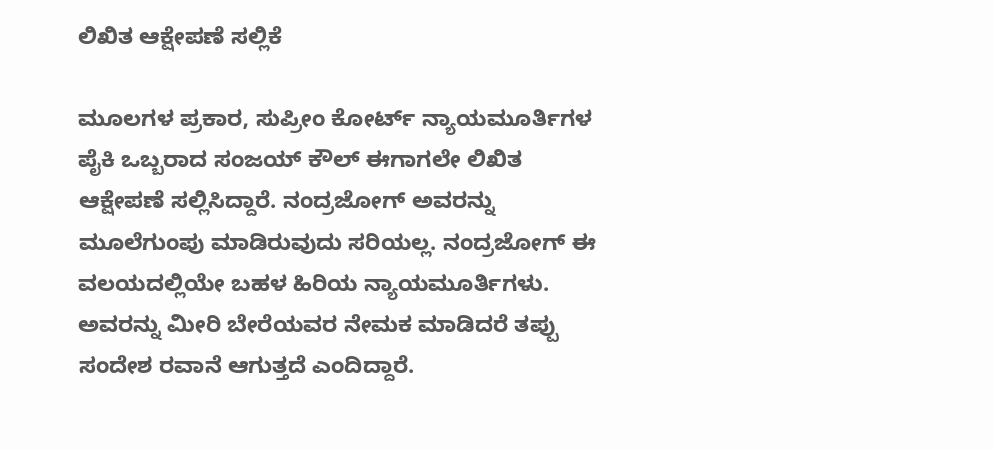ಲಿಖಿತ ಆಕ್ಷೇಪಣೆ ಸಲ್ಲಿಕೆ

ಮೂಲಗಳ ಪ್ರಕಾರ, ಸುಪ್ರೀಂ ಕೋರ್ಟ್ ನ್ಯಾಯಮೂರ್ತಿಗಳ ಪೈಕಿ ಒಬ್ಬರಾದ ಸಂಜಯ್ ಕೌಲ್ ಈಗಾಗಲೇ ಲಿಖಿತ ಆಕ್ಷೇಪಣೆ ಸಲ್ಲಿಸಿದ್ದಾರೆ. ನಂದ್ರಜೋಗ್ ಅವರನ್ನು ಮೂಲೆಗುಂಪು ಮಾಡಿರುವುದು ಸರಿಯಲ್ಲ. ನಂದ್ರಜೋಗ್ ಈ ವಲಯದಲ್ಲಿಯೇ ಬಹಳ ಹಿರಿಯ ನ್ಯಾಯಮೂರ್ತಿಗಳು. ಅವರನ್ನು ಮೀರಿ ಬೇರೆಯವರ ನೇಮಕ ಮಾಡಿದರೆ ತಪ್ಪು ಸಂದೇಶ ರವಾನೆ ಆಗುತ್ತದೆ ಎಂದಿದ್ದಾರೆ.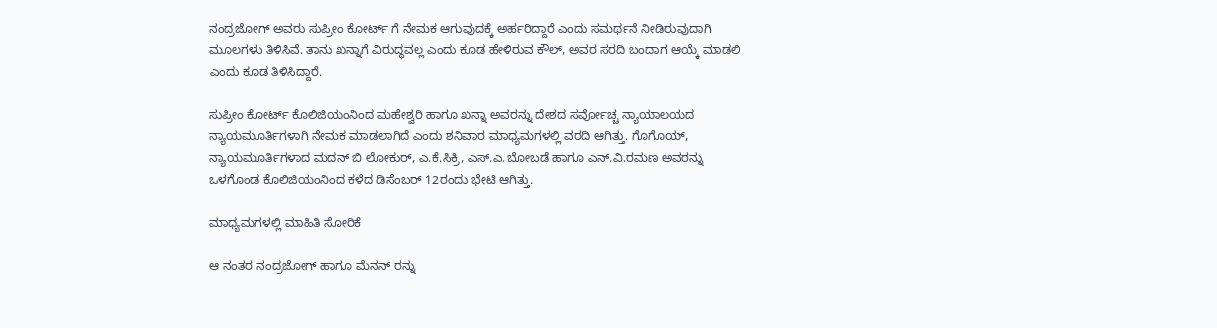ನಂದ್ರಜೋಗ್ ಅವರು ಸುಪ್ರೀಂ ಕೋರ್ಟ್ ಗೆ ನೇಮಕ ಆಗುವುದಕ್ಕೆ ಅರ್ಹರಿದ್ದಾರೆ ಎಂದು ಸಮರ್ಥನೆ ನೀಡಿರುವುದಾಗಿ ಮೂಲಗಳು ತಿಳಿಸಿವೆ. ತಾನು ಖನ್ನಾಗೆ ವಿರುದ್ಧವಲ್ಲ ಎಂದು ಕೂಡ ಹೇಳಿರುವ ಕೌಲ್, ಅವರ ಸರದಿ ಬಂದಾಗ ಆಯ್ಕೆ ಮಾಡಲಿ ಎಂದು ಕೂಡ ತಿಳಿಸಿದ್ದಾರೆ.

ಸುಪ್ರೀಂ ಕೋರ್ಟ್ ಕೊಲಿಜಿಯಂನಿಂದ ಮಹೇಶ್ವರಿ ಹಾಗೂ ಖನ್ನಾ ಅವರನ್ನು ದೇಶದ ಸರ್ವೋಚ್ಚ ನ್ಯಾಯಾಲಯದ ನ್ಯಾಯಮೂರ್ತಿಗಳಾಗಿ ನೇಮಕ ಮಾಡಲಾಗಿದೆ ಎಂದು ಶನಿವಾರ ಮಾಧ್ಯಮಗಳಲ್ಲಿ ವರದಿ ಆಗಿತ್ತು. ಗೊಗೊಯ್, ನ್ಯಾಯಮೂರ್ತಿಗಳಾದ ಮದನ್ ಬಿ ಲೋಕುರ್, ಎ.ಕೆ.ಸಿಕ್ರಿ, ಎಸ್.ಎ.ಬೋಬಡೆ ಹಾಗೂ ಎನ್.ವಿ.ರಮಣ ಅವರನ್ನು ಒಳಗೊಂಡ ಕೊಲಿಜಿಯಂನಿಂದ ಕಳೆದ ಡಿಸೆಂಬರ್ 12ರಂದು ಭೇಟಿ ಆಗಿತ್ತು.

ಮಾಧ್ಯಮಗಳಲ್ಲಿ ಮಾಹಿತಿ ಸೋರಿಕೆ

ಆ ನಂತರ ನಂದ್ರಜೋಗ್ ಹಾಗೂ ಮೆನನ್ ರನ್ನು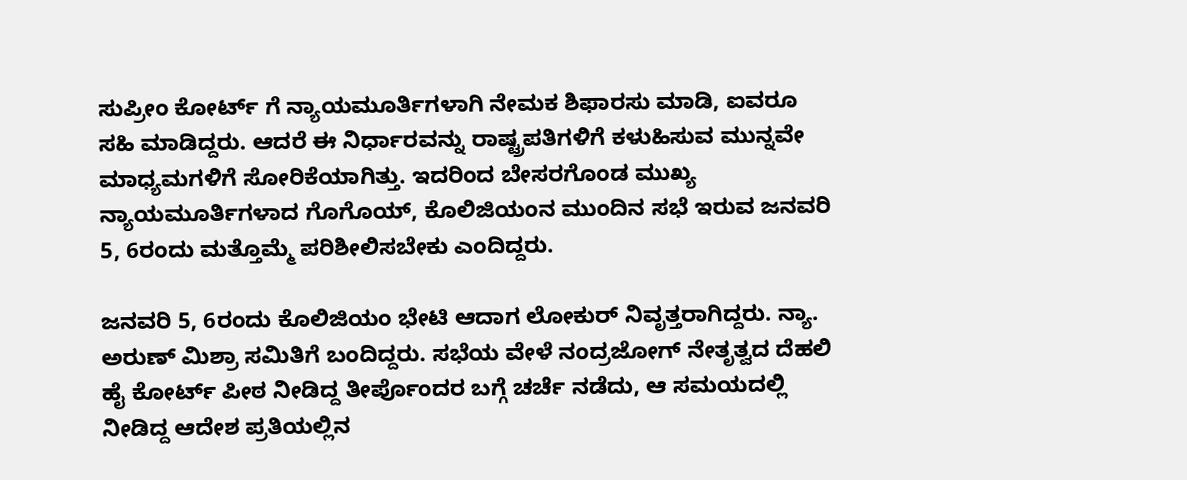ಸುಪ್ರೀಂ ಕೋರ್ಟ್ ಗೆ ನ್ಯಾಯಮೂರ್ತಿಗಳಾಗಿ ನೇಮಕ ಶಿಫಾರಸು ಮಾಡಿ, ಐವರೂ ಸಹಿ ಮಾಡಿದ್ದರು. ಆದರೆ ಈ ನಿರ್ಧಾರವನ್ನು ರಾಷ್ಟ್ರಪತಿಗಳಿಗೆ ಕಳುಹಿಸುವ ಮುನ್ನವೇ ಮಾಧ್ಯಮಗಳಿಗೆ ಸೋರಿಕೆಯಾಗಿತ್ತು. ಇದರಿಂದ ಬೇಸರಗೊಂಡ ಮುಖ್ಯ ನ್ಯಾಯಮೂರ್ತಿಗಳಾದ ಗೊಗೊಯ್, ಕೊಲಿಜಿಯಂನ ಮುಂದಿನ ಸಭೆ ಇರುವ ಜನವರಿ 5, 6ರಂದು ಮತ್ತೊಮ್ಮೆ ಪರಿಶೀಲಿಸಬೇಕು ಎಂದಿದ್ದರು.

ಜನವರಿ 5, 6ರಂದು ಕೊಲಿಜಿಯಂ ಭೇಟಿ ಆದಾಗ ಲೋಕುರ್ ನಿವೃತ್ತರಾಗಿದ್ದರು. ನ್ಯಾ. ಅರುಣ್ ಮಿಶ್ರಾ ಸಮಿತಿಗೆ ಬಂದಿದ್ದರು. ಸಭೆಯ ವೇಳೆ ನಂದ್ರಜೋಗ್ ನೇತೃತ್ವದ ದೆಹಲಿ ಹೈ ಕೋರ್ಟ್ ಪೀಠ ನೀಡಿದ್ದ ತೀರ್ಪೊಂದರ ಬಗ್ಗೆ ಚರ್ಚೆ ನಡೆದು, ಆ ಸಮಯದಲ್ಲಿ ನೀಡಿದ್ದ ಆದೇಶ ಪ್ರತಿಯಲ್ಲಿನ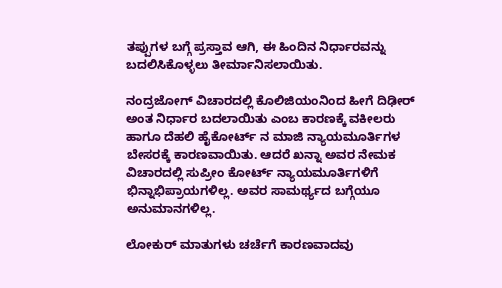ತಪ್ಪುಗಳ ಬಗ್ಗೆ ಪ್ರಸ್ತಾವ ಆಗಿ, ಈ ಹಿಂದಿನ ನಿರ್ಧಾರವನ್ನು ಬದಲಿಸಿಕೊಳ್ಳಲು ತೀರ್ಮಾನಿಸಲಾಯಿತು.

ನಂದ್ರಜೋಗ್ ವಿಚಾರದಲ್ಲಿ ಕೊಲಿಜಿಯಂನಿಂದ ಹೀಗೆ ದಿಢೀರ್ ಅಂತ ನಿರ್ಧಾರ ಬದಲಾಯಿತು ಎಂಬ ಕಾರಣಕ್ಕೆ ವಕೀಲರು ಹಾಗೂ ದೆಹಲಿ ಹೈಕೋರ್ಟ್ ನ ಮಾಜಿ ನ್ಯಾಯಮೂರ್ತಿಗಳ ಬೇಸರಕ್ಕೆ ಕಾರಣವಾಯಿತು. ಆದರೆ ಖನ್ನಾ ಅವರ ನೇಮಕ ವಿಚಾರದಲ್ಲಿ ಸುಪ್ರೀಂ ಕೋರ್ಟ್ ನ್ಯಾಯಮೂರ್ತಿಗಳಿಗೆ ಭಿನ್ನಾಭಿಪ್ರಾಯಗಳಿಲ್ಲ. ಅವರ ಸಾಮರ್ಥ್ಯದ ಬಗ್ಗೆಯೂ ಅನುಮಾನಗಳಿಲ್ಲ.

ಲೋಕುರ್ ಮಾತುಗಳು ಚರ್ಚೆಗೆ ಕಾರಣವಾದವು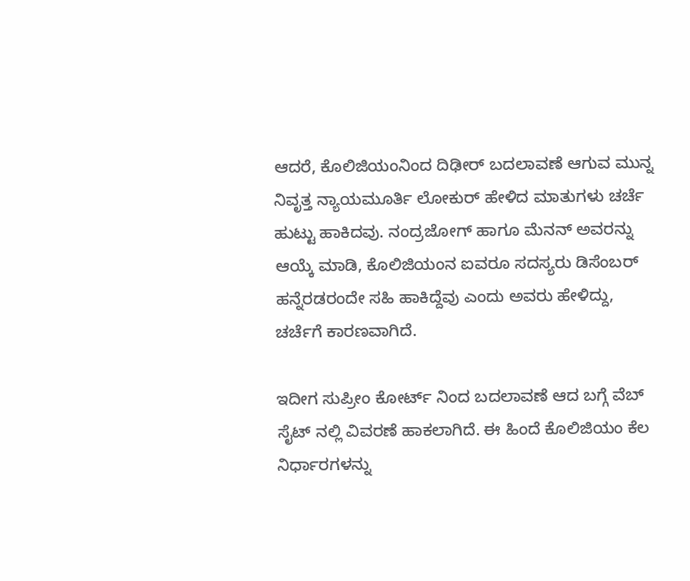ಆದರೆ, ಕೊಲಿಜಿಯಂನಿಂದ ದಿಢೀರ್ ಬದಲಾವಣೆ ಆಗುವ ಮುನ್ನ ನಿವೃತ್ತ ನ್ಯಾಯಮೂರ್ತಿ ಲೋಕುರ್ ಹೇಳಿದ ಮಾತುಗಳು ಚರ್ಚೆ ಹುಟ್ಟು ಹಾಕಿದವು. ನಂದ್ರಜೋಗ್ ಹಾಗೂ ಮೆನನ್ ಅವರನ್ನು ಆಯ್ಕೆ ಮಾಡಿ, ಕೊಲಿಜಿಯಂನ ಐವರೂ ಸದಸ್ಯರು ಡಿಸೆಂಬರ್ ಹನ್ನೆರಡರಂದೇ ಸಹಿ ಹಾಕಿದ್ದೆವು ಎಂದು ಅವರು ಹೇಳಿದ್ದು, ಚರ್ಚೆಗೆ ಕಾರಣವಾಗಿದೆ.

ಇದೀಗ ಸುಪ್ರೀಂ ಕೋರ್ಟ್ ನಿಂದ ಬದಲಾವಣೆ ಆದ ಬಗ್ಗೆ ವೆಬ್ ಸೈಟ್ ನಲ್ಲಿ ವಿವರಣೆ ಹಾಕಲಾಗಿದೆ. ಈ ಹಿಂದೆ ಕೊಲಿಜಿಯಂ ಕೆಲ ನಿರ್ಧಾರಗಳನ್ನು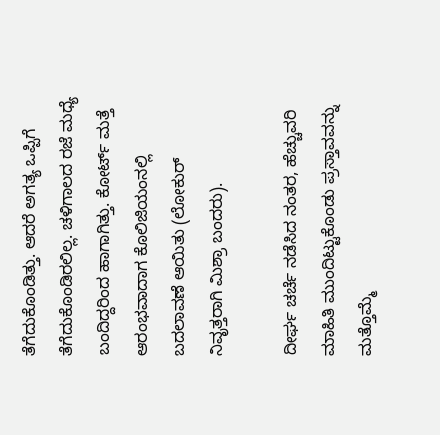ತೆಗೆದುಕೊಂಡಿತ್ತು. ಆದರೆ ಅಗತ್ಯ ಒಪ್ಪಿಗೆ ತೆಗೆದುಕೊಂಡಿರಲಿಲ್ಲ. ಚಳಿಗಾಲದ ರಜೆ ಮಧ್ಯೆ ಬಂದಿದ್ದರಿಂದ ಹಾಗಾಗಿತ್ತು. ಕೋರ್ಟ್ ಮತ್ತೆ ಆರಂಭವಾದಾಗ ಕೊಲಿಜಿಯಂನಲ್ಲಿ ಬದಲಾವಣೆ ಆಯಿತು (ಲೋಕುರ್ ನಿವೃತ್ತರಾಗಿ ಮಿಶ್ರಾ ಬಂದರು).

ದೀರ್ಘ ಚರ್ಚೆ ನಡೆಸಿದ ನಂತರ, ಹೆಚ್ಚುವರಿ ಮಾಹಿತಿ ಮುಂದಿಟ್ಟುಕೊಂಡು ಪ್ರಸ್ತಾವವನ್ನು ಮತ್ತೊಮ್ಮೆ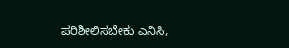ಪರಿಶೀಲಿಸಬೇಕು ಎನಿಸಿ,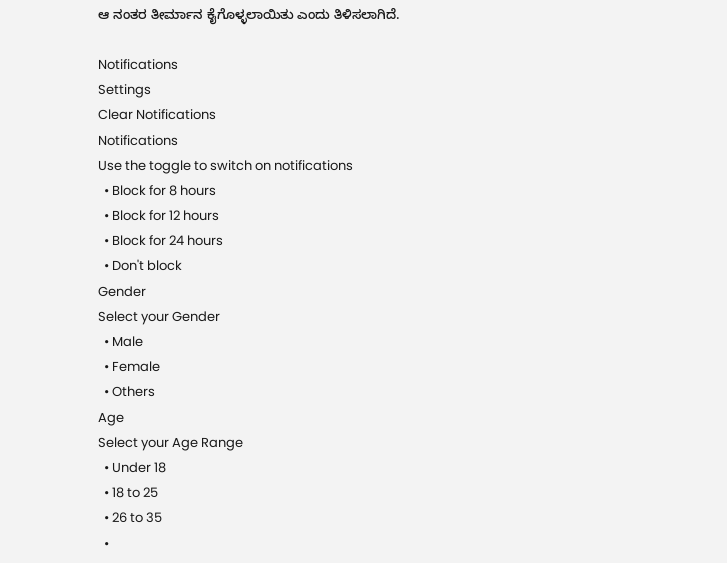ಆ ನಂತರ ತೀರ್ಮಾನ ಕೈಗೊಳ್ಳಲಾಯಿತು ಎಂದು ತಿಳಿಸಲಾಗಿದೆ.

Notifications
Settings
Clear Notifications
Notifications
Use the toggle to switch on notifications
  • Block for 8 hours
  • Block for 12 hours
  • Block for 24 hours
  • Don't block
Gender
Select your Gender
  • Male
  • Female
  • Others
Age
Select your Age Range
  • Under 18
  • 18 to 25
  • 26 to 35
  •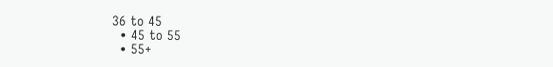36 to 45
  • 45 to 55
  • 55+